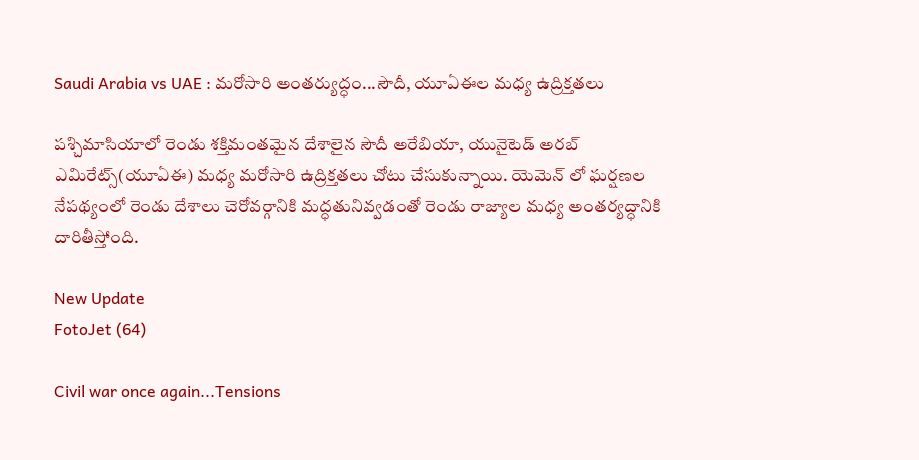Saudi Arabia vs UAE : మరోసారి అంతర్యుద్ధం...సౌదీ, యూఏఈల మధ్య ఉద్రిక్తతలు

పశ్చిమాసియాలో రెండు శక్తిమంతమైన దేశాలైన సౌదీ అరేబియా, యునైటెడ్‌ అరబ్‌ ఎమిరేట్స్‌(యూఏఈ) మధ్య మరోసారి ఉద్రిక్తతలు చోటు చేసుకున్నాయి. యెమెన్‌ లో ఘర్షణల నేపథ్యంలో రెండు దేశాలు చెరోవర్గానికి మద్ధతునివ్వడంతో రెండు రాజ్యాల మధ్య అంతర్యద్ధానికి దారితీస్తోంది.

New Update
FotoJet (64)

Civil war once again...Tensions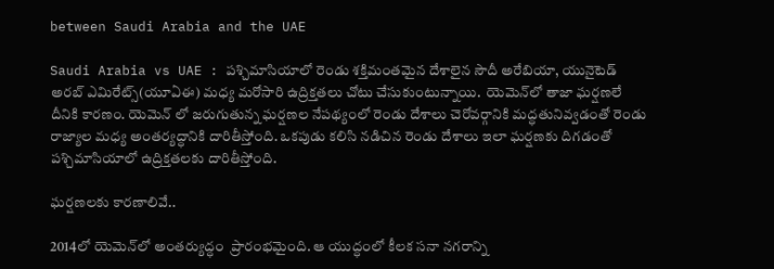between Saudi Arabia and the UAE

Saudi Arabia vs UAE : పశ్చిమాసియాలో రెండు శక్తిమంతమైన దేశాలైన సౌదీ అరేబియా, యునైటెడ్‌ అరబ్‌ ఎమిరేట్స్‌(యూఏఈ) మధ్య మరోసారి ఉద్రిక్తతలు చోటు చేసుకుంటున్నాయి.  యెమెన్‌లో తాజా ఘర్షణలే దీనికి కారణం. యెమెన్‌ లో జరుగుతున్న ఘర్షణల నేపథ్యంలో రెండు దేశాలు చెరోవర్గానికి మద్ధతునివ్వడంతో రెండు రాజ్యాల మధ్య అంతర్యద్ధానికి దారితీస్తోంది. ఒకపుడు కలిసి నడిచిన రెండు దేశాలు ఇలా ఘర్షణకు దిగడంతో పశ్చిమాసియాలో ఉద్రిక్తతలకు దారితీస్తోంది.

ఘర్షణలకు కారణాలివే..

2014లో యెమెన్‌లో అంతర్యుద్ధం  ప్రారంభమైంది. ఆ యుద్ధంలో కీలక సనా నగరాన్ని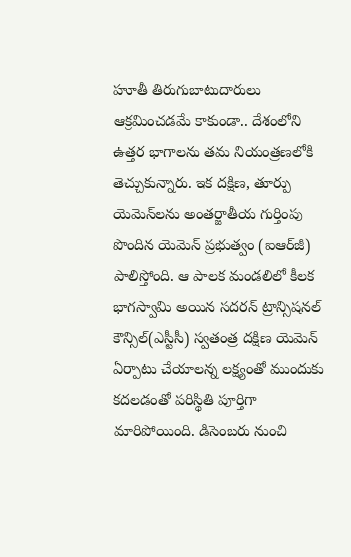హూతీ తిరుగుబాటుదారులు ఆక్రమించడమే కాకుండా.. దేశంలోని ఉత్తర భాగాలను తమ నియంత్రణలోకి తెచ్చుకున్నారు. ఇక దక్షిణ, తూర్పు యెమెన్‌లను అంతర్జాతీయ గుర్తింపు పొందిన యెమెన్‌ ప్రభుత్వం (ఐఆర్‌జీ) పాలిస్తోంది. ఆ పాలక మండలిలో కీలక భాగస్వామి అయిన సదరన్‌ ట్రాన్సిషనల్‌ కౌన్సిల్‌(ఎస్టీసీ) స్వతంత్ర దక్షిణ యెమెన్‌ ఏర్పాటు చేయాలన్న లక్ష్యంతో ముందుకు కదలడంతో పరిస్థితి పూర్తిగా మారిపోయింది. డిసెంబరు నుంచి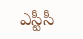ఎస్టీసీ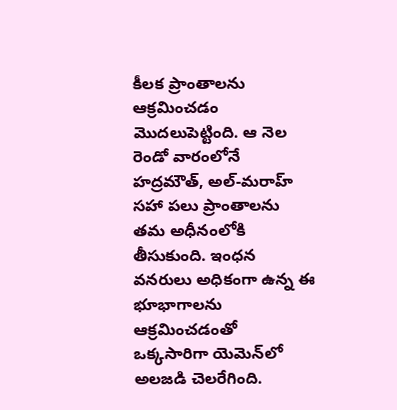కీలక ప్రాంతాలను ఆక్రమించడం మొదలుపెట్టింది. ఆ నెల రెండో వారంలోనే హద్రమౌత్, అల్‌-మరాహ్‌ సహా పలు ప్రాంతాలను తమ అధీనంలోకి తీసుకుంది. ఇంధన వనరులు అధికంగా ఉన్న ఈ భూభాగాలను ఆక్రమించడంతో ఒక్కసారిగా యెమెన్‌లో అలజడి చెలరేగింది.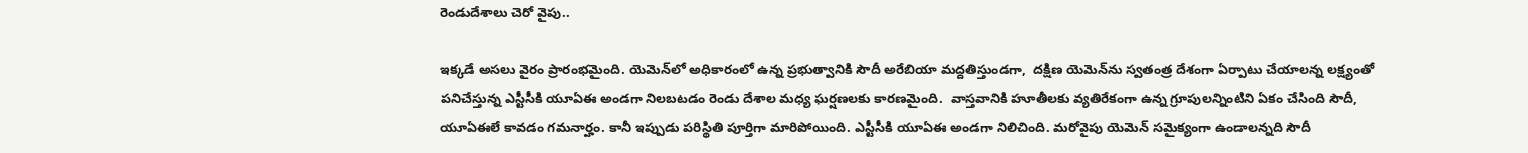రెండుదేశాలు చెరో వైపు..

ఇక్కడే అసలు వైరం ప్రారంభమైంది. యెమెన్‌లో అధికారంలో ఉన్న ప్రభుత్వానికి సౌదీ అరేబియా మద్దతిస్తుండగా,  దక్షిణ యెమెన్‌ను స్వతంత్ర దేశంగా ఏర్పాటు చేయాలన్న లక్ష్యంతో పనిచేస్తున్న ఎస్టీసీకి యూఏఈ అండగా నిలబటడం రెండు దేశాల మధ్య ఘర్షణలకు కారణమైంది.  వాస్తవానికి హూతీలకు వ్యతిరేకంగా ఉన్న గ్రూపులన్నింటిని ఏకం చేసింది సౌదీ, యూఏఈలే కావడం గమనార్హం. కానీ ఇప్పుడు పరిస్థితి పూర్తిగా మారిపోయింది. ఎస్టీసీకి యూఏఈ అండగా నిలిచింది. మరోవైపు యెమెన్‌ సమైక్యంగా ఉండాలన్నది సౌదీ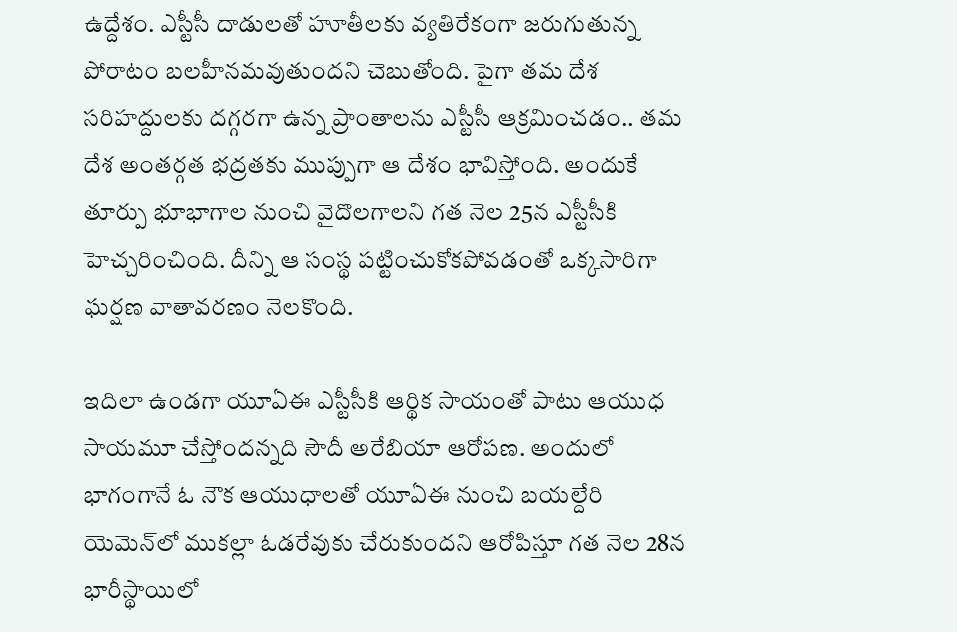ఉద్దేశం. ఎస్టీసీ దాడులతో హూతీలకు వ్యతిరేకంగా జరుగుతున్న పోరాటం బలహీనమవుతుందని చెబుతోంది. పైగా తమ దేశ సరిహద్దులకు దగ్గరగా ఉన్న ప్రాంతాలను ఎస్టీసీ ఆక్రమించడం.. తమ దేశ అంతర్గత భద్రతకు ముప్పుగా ఆ దేశం భావిస్తోంది. అందుకే తూర్పు భూభాగాల నుంచి వైదొలగాలని గత నెల 25న ఎస్టీసీకి హెచ్చరించింది. దీన్ని ఆ సంస్థ పట్టించుకోకపోవడంతో ఒక్కసారిగా ఘర్షణ వాతావరణం నెలకొంది.

ఇదిలా ఉండగా యూఏఈ ఎస్టీసీకి ఆర్థిక సాయంతో పాటు ఆయుధ సాయమూ చేస్తోందన్నది సౌదీ అరేబియా ఆరోపణ. అందులో భాగంగానే ఓ నౌక ఆయుధాలతో యూఏఈ నుంచి బయల్దేరి యెమెన్‌లో ముకల్లా ఓడరేవుకు చేరుకుందని ఆరోపిస్తూ గత నెల 28న భారీస్థాయిలో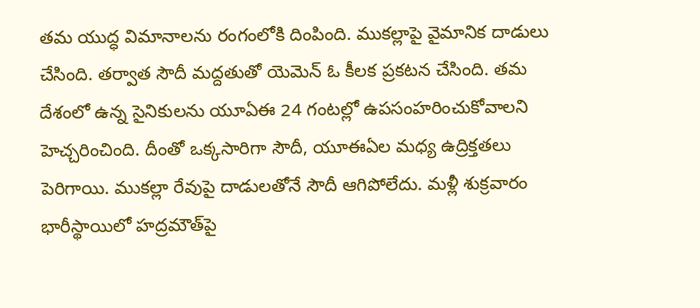తమ యుద్ధ విమానాలను రంగంలోకి దింపింది. ముకల్లాపై వైమానిక దాడులు చేసింది. తర్వాత సౌదీ మద్దతుతో యెమెన్‌ ఓ కీలక ప్రకటన చేసింది. తమ దేశంలో ఉన్న సైనికులను యూఏఈ 24 గంటల్లో ఉపసంహరించుకోవాలని హెచ్చరించింది. దీంతో ఒక్కసారిగా సౌదీ, యూఈఏల మధ్య ఉద్రిక్తతలు పెరిగాయి. ముకల్లా రేవుపై దాడులతోనే సౌదీ ఆగిపోలేదు. మళ్లీ శుక్రవారం భారీస్థాయిలో హద్రమౌత్‌పై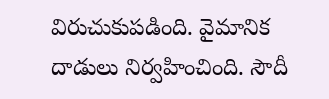విరుచుకుపడింది. వైమానిక దాడులు నిర్వహించింది. సౌదీ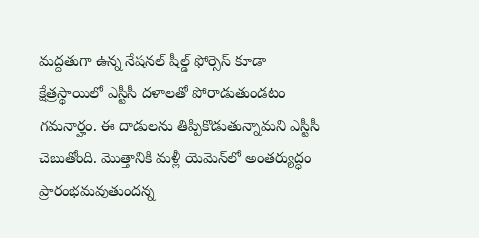మద్దతుగా ఉన్న నేషనల్‌ షీల్డ్‌ ఫోర్సెస్‌ కూడా క్షేత్రస్థాయిలో ఎస్టీసీ దళాలతో పోరాడుతుండటం గమనార్హం. ఈ దాడులను తిప్పికొడుతున్నామని ఎస్టీసీ చెబుతోంది. మొత్తానికి మళ్లీ యెమెన్‌లో అంతర్యుద్ధం ప్రారంభమవుతుందన్న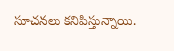సూచనలు కనిపిస్తున్నాయి.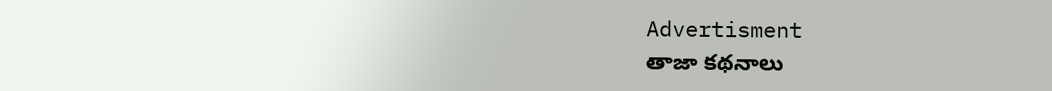Advertisment
తాజా కథనాలు